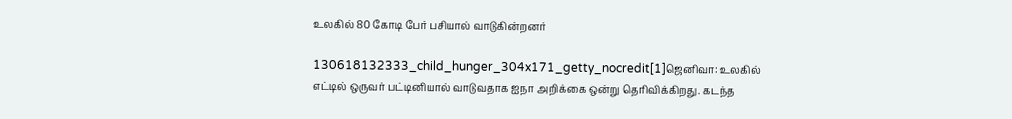உலகில் 80 கோடி பேர் பசியால் வாடுகின்றனர்

130618132333_child_hunger_304x171_getty_nocredit[1]ஜெனிவா: உலகில் எட்டில் ஒருவர் பட்டினியால் வாடுவதாக ஐநா அறிக்கை ஒன்று தெரிவிக்கிறது. கடந்த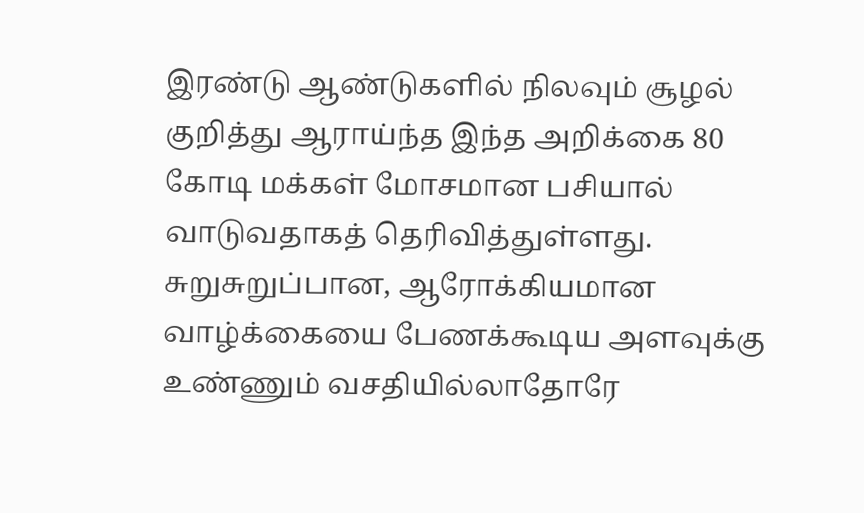இரண்டு ஆண்டுகளில் நிலவும் சூழல் குறித்து ஆராய்ந்த இந்த அறிக்கை 80 கோடி மக்கள் மோசமான பசியால் வாடுவதாகத் தெரிவித்துள்ளது. சுறுசுறுப்பான, ஆரோக்கியமான வாழ்க்கையை பேணக்கூடிய அளவுக்கு உண்ணும் வசதியில்லாதோரே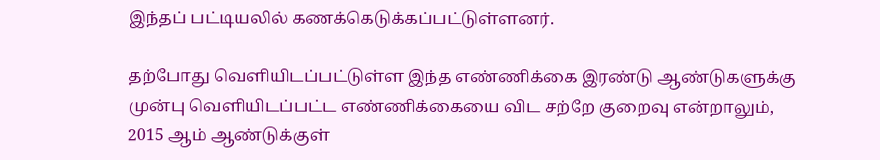இந்தப் பட்டியலில் கணக்கெடுக்கப்பட்டுள்ளனர்.

தற்போது வெளியிடப்பட்டுள்ள இந்த எண்ணிக்கை இரண்டு ஆண்டுகளுக்கு முன்பு வெளியிடப்பட்ட எண்ணிக்கையை விட சற்றே குறைவு என்றாலும், 2015 ஆம் ஆண்டுக்குள்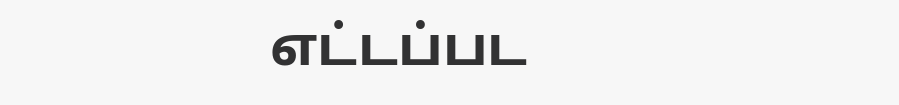எட்டப்பட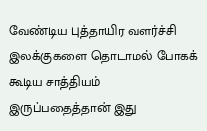வேண்டிய புத்தாயிர வளர்ச்சி இலக்குகளை தொடாமல் போகக் கூடிய சாத்தியம் இருப்பதைத்தான் இது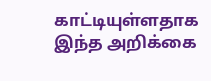காட்டியுள்ளதாக இந்த அறிக்கை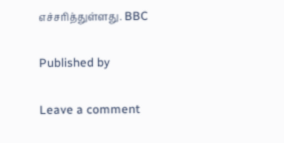எச்சரித்துள்ளது. BBC

Published by

Leave a comment